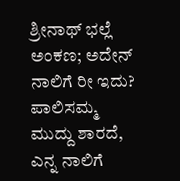ಶ್ರೀನಾಥ್ ಭಲ್ಲೆ ಅಂಕಣ; ಅದೇನ್ ನಾಲಿಗೆ ರೀ ಇದು?
ಪಾಲಿಸಮ್ಮ ಮುದ್ದು ಶಾರದೆ, ಎನ್ನ ನಾಲಿಗೆ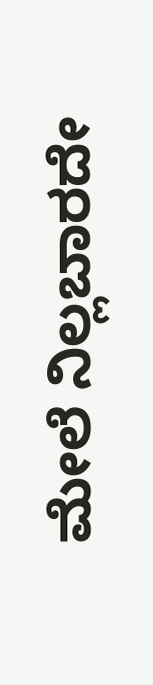ಮೇಲೆ ನಿಲ್ಲಬಾರದೇ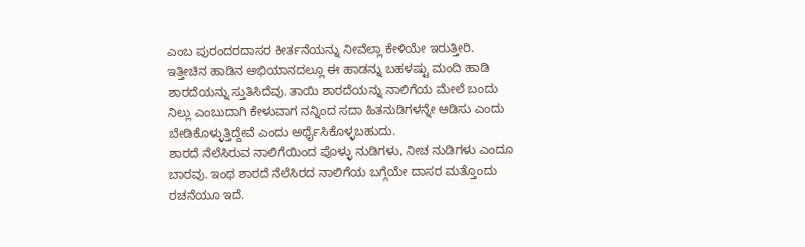ಎಂಬ ಪುರಂದರದಾಸರ ಕೀರ್ತನೆಯನ್ನು ನೀವೆಲ್ಲಾ ಕೇಳಿಯೇ ಇರುತ್ತೀರಿ. ಇತ್ತೀಚಿನ ಹಾಡಿನ ಅಭಿಯಾನದಲ್ಲೂ ಈ ಹಾಡನ್ನು ಬಹಳಷ್ಟು ಮಂದಿ ಹಾಡಿ ಶಾರದೆಯನ್ನು ಸ್ತುತಿಸಿದೆವು. ತಾಯಿ ಶಾರದೆಯನ್ನು ನಾಲಿಗೆಯ ಮೇಲೆ ಬಂದು ನಿಲ್ಲು ಎಂಬುದಾಗಿ ಕೇಳುವಾಗ ನನ್ನಿಂದ ಸದಾ ಹಿತನುಡಿಗಳನ್ನೇ ಆಡಿಸು ಎಂದು ಬೇಡಿಕೊಳ್ಳುತ್ತಿದ್ದೇವೆ ಎಂದು ಅರ್ಥೈಸಿಕೊಳ್ಳಬಹುದು.
ಶಾರದೆ ನೆಲೆಸಿರುವ ನಾಲಿಗೆಯಿಂದ ಪೊಳ್ಳು ನುಡಿಗಳು, ನೀಚ ನುಡಿಗಳು ಎಂದೂ ಬಾರವು. ಇಂಥ ಶಾರದೆ ನೆಲೆಸಿರದ ನಾಲಿಗೆಯ ಬಗ್ಗೆಯೇ ದಾಸರ ಮತ್ತೊಂದು ರಚನೆಯೂ ಇದೆ.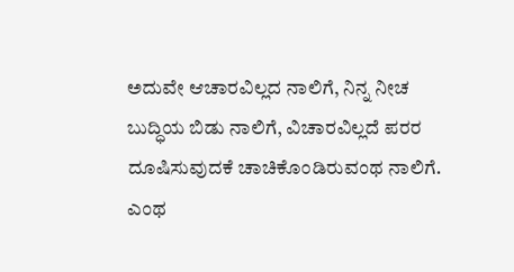ಅದುವೇ ಆಚಾರವಿಲ್ಲದ ನಾಲಿಗೆ, ನಿನ್ನ ನೀಚ ಬುದ್ಧಿಯ ಬಿಡು ನಾಲಿಗೆ, ವಿಚಾರವಿಲ್ಲದೆ ಪರರ ದೂಷಿಸುವುದಕೆ ಚಾಚಿಕೊಂಡಿರುವಂಥ ನಾಲಿಗೆ. ಎಂಥ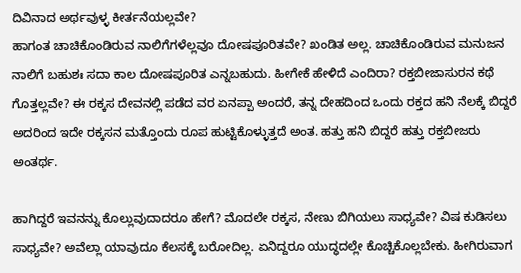ದಿವಿನಾದ ಅರ್ಥವುಳ್ಳ ಕೀರ್ತನೆಯಲ್ಲವೇ?
ಹಾಗಂತ ಚಾಚಿಕೊಂಡಿರುವ ನಾಲಿಗೆಗಳೆಲ್ಲವೂ ದೋಷಪೂರಿತವೇ? ಖಂಡಿತ ಅಲ್ಲ. ಚಾಚಿಕೊಂಡಿರುವ ಮನುಜನ ನಾಲಿಗೆ ಬಹುಶಃ ಸದಾ ಕಾಲ ದೋಷಪೂರಿತ ಎನ್ನಬಹುದು. ಹೀಗೇಕೆ ಹೇಳಿದೆ ಎಂದಿರಾ? ರಕ್ತಬೀಜಾಸುರನ ಕಥೆ ಗೊತ್ತಲ್ಲವೇ? ಈ ರಕ್ಕಸ ದೇವನಲ್ಲಿ ಪಡೆದ ವರ ಏನಪ್ಪಾ ಅಂದರೆ, ತನ್ನ ದೇಹದಿಂದ ಒಂದು ರಕ್ತದ ಹನಿ ನೆಲಕ್ಕೆ ಬಿದ್ದರೆ ಅದರಿಂದ ಇದೇ ರಕ್ಕಸನ ಮತ್ತೊಂದು ರೂಪ ಹುಟ್ಟಿಕೊಳ್ಳುತ್ತದೆ ಅಂತ. ಹತ್ತು ಹನಿ ಬಿದ್ದರೆ ಹತ್ತು ರಕ್ತಬೀಜರು ಅಂತರ್ಥ.

ಹಾಗಿದ್ದರೆ ಇವನನ್ನು ಕೊಲ್ಲುವುದಾದರೂ ಹೇಗೆ? ಮೊದಲೇ ರಕ್ಕಸ, ನೇಣು ಬಿಗಿಯಲು ಸಾಧ್ಯವೇ? ವಿಷ ಕುಡಿಸಲು ಸಾಧ್ಯವೇ? ಅವೆಲ್ಲಾ ಯಾವುದೂ ಕೆಲಸಕ್ಕೆ ಬರೋದಿಲ್ಲ. ಏನಿದ್ದರೂ ಯುದ್ಧದಲ್ಲೇ ಕೊಚ್ಚಿಕೊಲ್ಲಬೇಕು. ಹೀಗಿರುವಾಗ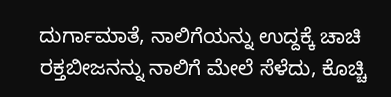ದುರ್ಗಾಮಾತೆ, ನಾಲಿಗೆಯನ್ನು ಉದ್ದಕ್ಕೆ ಚಾಚಿ ರಕ್ತಬೀಜನನ್ನು ನಾಲಿಗೆ ಮೇಲೆ ಸೆಳೆದು, ಕೊಚ್ಚಿ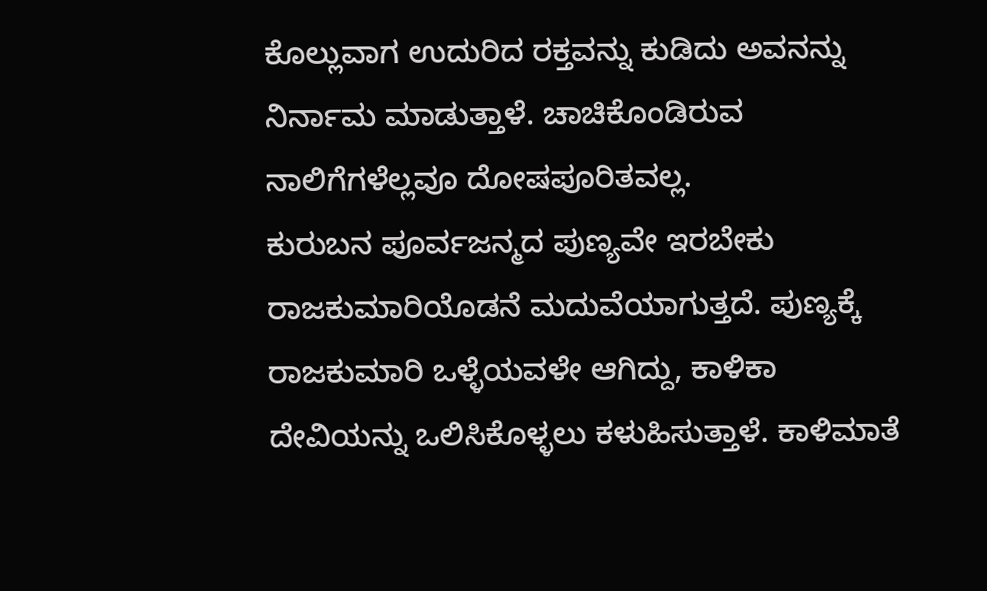ಕೊಲ್ಲುವಾಗ ಉದುರಿದ ರಕ್ತವನ್ನು ಕುಡಿದು ಅವನನ್ನು ನಿರ್ನಾಮ ಮಾಡುತ್ತಾಳೆ. ಚಾಚಿಕೊಂಡಿರುವ ನಾಲಿಗೆಗಳೆಲ್ಲವೂ ದೋಷಪೂರಿತವಲ್ಲ.
ಕುರುಬನ ಪೂರ್ವಜನ್ಮದ ಪುಣ್ಯವೇ ಇರಬೇಕು ರಾಜಕುಮಾರಿಯೊಡನೆ ಮದುವೆಯಾಗುತ್ತದೆ. ಪುಣ್ಯಕ್ಕೆ ರಾಜಕುಮಾರಿ ಒಳ್ಳೆಯವಳೇ ಆಗಿದ್ದು, ಕಾಳಿಕಾ ದೇವಿಯನ್ನು ಒಲಿಸಿಕೊಳ್ಳಲು ಕಳುಹಿಸುತ್ತಾಳೆ. ಕಾಳಿಮಾತೆ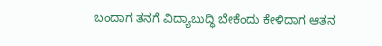ಬಂದಾಗ ತನಗೆ ವಿದ್ಯಾಬುದ್ಧಿ ಬೇಕೆಂದು ಕೇಳಿದಾಗ ಆತನ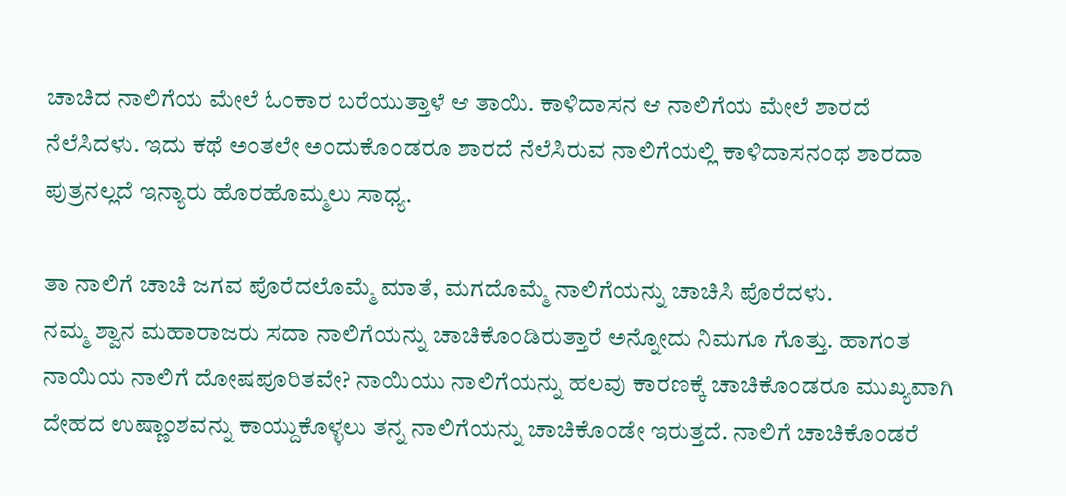ಚಾಚಿದ ನಾಲಿಗೆಯ ಮೇಲೆ ಓಂಕಾರ ಬರೆಯುತ್ತಾಳೆ ಆ ತಾಯಿ. ಕಾಳಿದಾಸನ ಆ ನಾಲಿಗೆಯ ಮೇಲೆ ಶಾರದೆ ನೆಲೆಸಿದಳು. ಇದು ಕಥೆ ಅಂತಲೇ ಅಂದುಕೊಂಡರೂ ಶಾರದೆ ನೆಲೆಸಿರುವ ನಾಲಿಗೆಯಲ್ಲಿ ಕಾಳಿದಾಸನಂಥ ಶಾರದಾ ಪುತ್ರನಲ್ಲದೆ ಇನ್ಯಾರು ಹೊರಹೊಮ್ಮಲು ಸಾಧ್ಯ.

ತಾ ನಾಲಿಗೆ ಚಾಚಿ ಜಗವ ಪೊರೆದಲೊಮ್ಮೆ ಮಾತೆ, ಮಗದೊಮ್ಮೆ ನಾಲಿಗೆಯನ್ನು ಚಾಚಿಸಿ ಪೊರೆದಳು.
ನಮ್ಮ ಶ್ವಾನ ಮಹಾರಾಜರು ಸದಾ ನಾಲಿಗೆಯನ್ನು ಚಾಚಿಕೊಂಡಿರುತ್ತಾರೆ ಅನ್ನೋದು ನಿಮಗೂ ಗೊತ್ತು. ಹಾಗಂತ ನಾಯಿಯ ನಾಲಿಗೆ ದೋಷಪೂರಿತವೇ? ನಾಯಿಯು ನಾಲಿಗೆಯನ್ನು ಹಲವು ಕಾರಣಕ್ಕೆ ಚಾಚಿಕೊಂಡರೂ ಮುಖ್ಯವಾಗಿ ದೇಹದ ಉಷ್ಣಾಂಶವನ್ನು ಕಾಯ್ದುಕೊಳ್ಳಲು ತನ್ನ ನಾಲಿಗೆಯನ್ನು ಚಾಚಿಕೊಂಡೇ ಇರುತ್ತದೆ. ನಾಲಿಗೆ ಚಾಚಿಕೊಂಡರೆ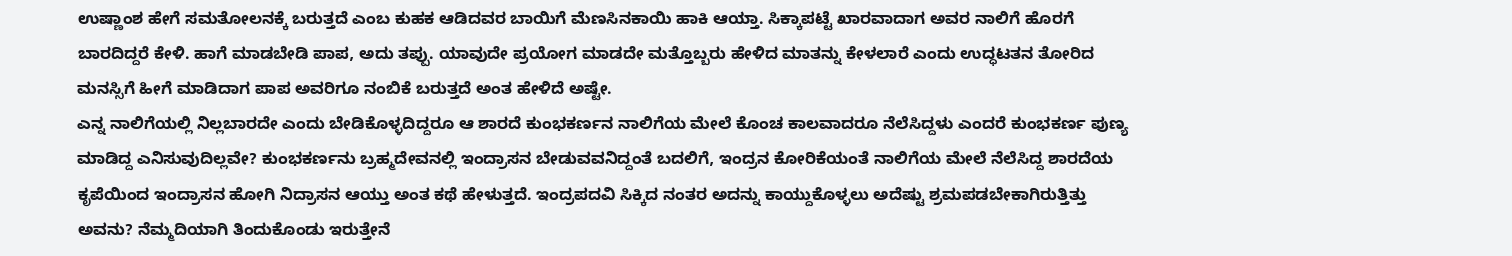ಉಷ್ಣಾಂಶ ಹೇಗೆ ಸಮತೋಲನಕ್ಕೆ ಬರುತ್ತದೆ ಎಂಬ ಕುಹಕ ಆಡಿದವರ ಬಾಯಿಗೆ ಮೆಣಸಿನಕಾಯಿ ಹಾಕಿ ಆಯ್ತಾ. ಸಿಕ್ಕಾಪಟ್ಟೆ ಖಾರವಾದಾಗ ಅವರ ನಾಲಿಗೆ ಹೊರಗೆ ಬಾರದಿದ್ದರೆ ಕೇಳಿ. ಹಾಗೆ ಮಾಡಬೇಡಿ ಪಾಪ, ಅದು ತಪ್ಪು. ಯಾವುದೇ ಪ್ರಯೋಗ ಮಾಡದೇ ಮತ್ತೊಬ್ಬರು ಹೇಳಿದ ಮಾತನ್ನು ಕೇಳಲಾರೆ ಎಂದು ಉದ್ಧಟತನ ತೋರಿದ ಮನಸ್ಸಿಗೆ ಹೀಗೆ ಮಾಡಿದಾಗ ಪಾಪ ಅವರಿಗೂ ನಂಬಿಕೆ ಬರುತ್ತದೆ ಅಂತ ಹೇಳಿದೆ ಅಷ್ಟೇ.
ಎನ್ನ ನಾಲಿಗೆಯಲ್ಲಿ ನಿಲ್ಲಬಾರದೇ ಎಂದು ಬೇಡಿಕೊಳ್ಳದಿದ್ದರೂ ಆ ಶಾರದೆ ಕುಂಭಕರ್ಣನ ನಾಲಿಗೆಯ ಮೇಲೆ ಕೊಂಚ ಕಾಲವಾದರೂ ನೆಲೆಸಿದ್ದಳು ಎಂದರೆ ಕುಂಭಕರ್ಣ ಪುಣ್ಯ ಮಾಡಿದ್ದ ಎನಿಸುವುದಿಲ್ಲವೇ? ಕುಂಭಕರ್ಣನು ಬ್ರಹ್ಮದೇವನಲ್ಲಿ ಇಂದ್ರಾಸನ ಬೇಡುವವನಿದ್ದಂತೆ ಬದಲಿಗೆ, ಇಂದ್ರನ ಕೋರಿಕೆಯಂತೆ ನಾಲಿಗೆಯ ಮೇಲೆ ನೆಲೆಸಿದ್ದ ಶಾರದೆಯ ಕೃಪೆಯಿಂದ ಇಂದ್ರಾಸನ ಹೋಗಿ ನಿದ್ರಾಸನ ಆಯ್ತು ಅಂತ ಕಥೆ ಹೇಳುತ್ತದೆ. ಇಂದ್ರಪದವಿ ಸಿಕ್ಕಿದ ನಂತರ ಅದನ್ನು ಕಾಯ್ದುಕೊಳ್ಳಲು ಅದೆಷ್ಟು ಶ್ರಮಪಡಬೇಕಾಗಿರುತ್ತಿತ್ತು ಅವನು? ನೆಮ್ಮದಿಯಾಗಿ ತಿಂದುಕೊಂಡು ಇರುತ್ತೇನೆ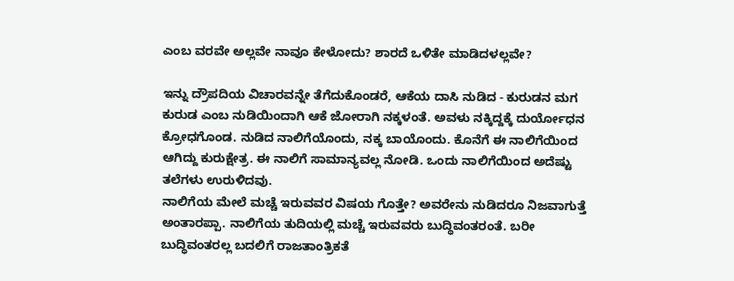ಎಂಬ ವರವೇ ಅಲ್ಲವೇ ನಾವೂ ಕೇಳೋದು? ಶಾರದೆ ಒಳಿತೇ ಮಾಡಿದಳಲ್ಲವೇ?

ಇನ್ನು ದ್ರೌಪದಿಯ ವಿಚಾರವನ್ನೇ ತೆಗೆದುಕೊಂಡರೆ, ಆಕೆಯ ದಾಸಿ ನುಡಿದ - ಕುರುಡನ ಮಗ ಕುರುಡ ಎಂಬ ನುಡಿಯಿಂದಾಗಿ ಆಕೆ ಜೋರಾಗಿ ನಕ್ಕಳಂತೆ. ಅವಳು ನಕ್ಕಿದ್ದಕ್ಕೆ ದುರ್ಯೋಧನ ಕ್ರೋಧಗೊಂಡ. ನುಡಿದ ನಾಲಿಗೆಯೊಂದು, ನಕ್ಕ ಬಾಯೊಂದು. ಕೊನೆಗೆ ಈ ನಾಲಿಗೆಯಿಂದ ಆಗಿದ್ದು ಕುರುಕ್ಷೇತ್ರ. ಈ ನಾಲಿಗೆ ಸಾಮಾನ್ಯವಲ್ಲ ನೋಡಿ. ಒಂದು ನಾಲಿಗೆಯಿಂದ ಅದೆಷ್ಟು ತಲೆಗಳು ಉರುಳಿದವು.
ನಾಲಿಗೆಯ ಮೇಲೆ ಮಚ್ಚೆ ಇರುವವರ ವಿಷಯ ಗೊತ್ತೇ? ಅವರೇನು ನುಡಿದರೂ ನಿಜವಾಗುತ್ತೆ ಅಂತಾರಪ್ಪಾ. ನಾಲಿಗೆಯ ತುದಿಯಲ್ಲಿ ಮಚ್ಚೆ ಇರುವವರು ಬುದ್ಧಿವಂತರಂತೆ. ಬರೀ ಬುದ್ಧಿವಂತರಲ್ಲ ಬದಲಿಗೆ ರಾಜತಾಂತ್ರಿಕತೆ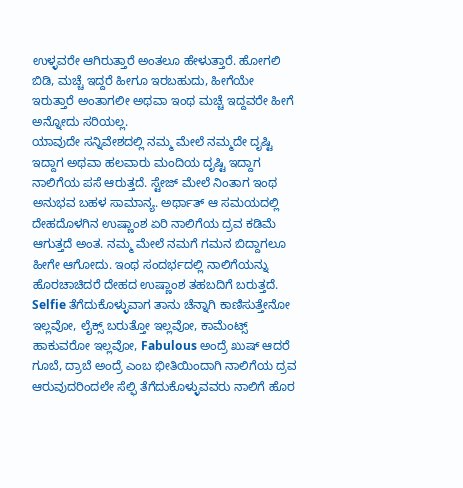ಉಳ್ಳವರೇ ಆಗಿರುತ್ತಾರೆ ಅಂತಲೂ ಹೇಳುತ್ತಾರೆ. ಹೋಗಲಿ ಬಿಡಿ, ಮಚ್ಚೆ ಇದ್ದರೆ ಹೀಗೂ ಇರಬಹುದು, ಹೀಗೆಯೇ ಇರುತ್ತಾರೆ ಅಂತಾಗಲೀ ಅಥವಾ ಇಂಥ ಮಚ್ಚೆ ಇದ್ದವರೇ ಹೀಗೆ ಅನ್ನೋದು ಸರಿಯಲ್ಲ.
ಯಾವುದೇ ಸನ್ನಿವೇಶದಲ್ಲಿ ನಮ್ಮ ಮೇಲೆ ನಮ್ಮದೇ ದೃಷ್ಟಿ ಇದ್ದಾಗ ಅಥವಾ ಹಲವಾರು ಮಂದಿಯ ದೃಷ್ಟಿ ಇದ್ದಾಗ ನಾಲಿಗೆಯ ಪಸೆ ಆರುತ್ತದೆ. ಸ್ಟೇಜ್ ಮೇಲೆ ನಿಂತಾಗ ಇಂಥ ಅನುಭವ ಬಹಳ ಸಾಮಾನ್ಯ. ಅರ್ಥಾತ್ ಆ ಸಮಯದಲ್ಲಿ ದೇಹದೊಳಗಿನ ಉಷ್ಣಾಂಶ ಏರಿ ನಾಲಿಗೆಯ ದ್ರವ ಕಡಿಮೆ ಆಗುತ್ತದೆ ಅಂತ. ನಮ್ಮ ಮೇಲೆ ನಮಗೆ ಗಮನ ಬಿದ್ದಾಗಲೂ ಹೀಗೇ ಆಗೋದು. ಇಂಥ ಸಂದರ್ಭದಲ್ಲಿ ನಾಲಿಗೆಯನ್ನು ಹೊರಚಾಚಿದರೆ ದೇಹದ ಉಷ್ಣಾಂಶ ತಹಬದಿಗೆ ಬರುತ್ತದೆ. Selfie ತೆಗೆದುಕೊಳ್ಳುವಾಗ ತಾನು ಚೆನ್ನಾಗಿ ಕಾಣಿಸುತ್ತೇನೋ ಇಲ್ಲವೋ, ಲೈಕ್ಸ್ ಬರುತ್ತೋ ಇಲ್ಲವೋ, ಕಾಮೆಂಟ್ಸ್ ಹಾಕುವರೋ ಇಲ್ಲವೋ, Fabulous ಅಂದ್ರೆ ಖುಷ್ ಆದರೆ ಗೂಬೆ, ದ್ರಾಬೆ ಅಂದ್ರೆ ಎಂಬ ಭೀತಿಯಿಂದಾಗಿ ನಾಲಿಗೆಯ ದ್ರವ ಆರುವುದರಿಂದಲೇ ಸೆಲ್ಫಿ ತೆಗೆದುಕೊಳ್ಳುವವರು ನಾಲಿಗೆ ಹೊರ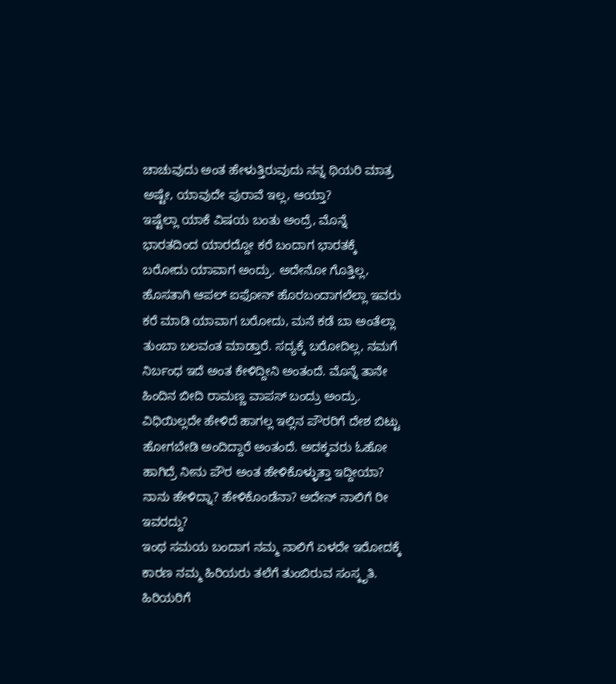ಚಾಚುವುದು ಅಂತ ಹೇಳುತ್ತಿರುವುದು ನನ್ನ ಥಿಯರಿ ಮಾತ್ರ ಅಷ್ಟೇ, ಯಾವುದೇ ಪುರಾವೆ ಇಲ್ಲ, ಆಯ್ತಾ?
ಇಷ್ಟೆಲ್ಲಾ ಯಾಕೆ ವಿಷಯ ಬಂತು ಅಂದ್ರೆ, ಮೊನ್ನೆ ಭಾರತದಿಂದ ಯಾರದ್ದೋ ಕರೆ ಬಂದಾಗ ಭಾರತಕ್ಕೆ ಬರೋದು ಯಾವಾಗ ಅಂದ್ರು. ಅದೇನೋ ಗೊತ್ತಿಲ್ಲ, ಹೊಸತಾಗಿ ಆಪಲ್ ಐಫೋನ್ ಹೊರಬಂದಾಗಲೆಲ್ಲಾ ಇವರು ಕರೆ ಮಾಡಿ ಯಾವಾಗ ಬರೋದು, ಮನೆ ಕಡೆ ಬಾ ಅಂತೆಲ್ಲಾ ತುಂಬಾ ಬಲವಂತ ಮಾಡ್ತಾರೆ. ಸದ್ಯಕ್ಕೆ ಬರೋದಿಲ್ಲ, ನಮಗೆ ನಿರ್ಬಂಧ ಇದೆ ಅಂತ ಕೇಳಿದ್ದೀನಿ ಅಂತಂದೆ. ಮೊನ್ನೆ ತಾನೇ ಹಿಂದಿನ ಬೀದಿ ರಾಮಣ್ಣ ವಾಪಸ್ ಬಂದ್ರು ಅಂದ್ರು. ವಿಧಿಯಿಲ್ಲದೇ ಹೇಳಿದೆ ಹಾಗಲ್ಲ ಇಲ್ಲಿನ ಪೌರರಿಗೆ ದೇಶ ಬಿಟ್ಟು ಹೋಗಬೇಡಿ ಅಂದಿದ್ದಾರೆ ಅಂತಂದೆ. ಅದಕ್ಕವರು ಓಹೋ ಹಾಗಿದ್ರೆ ನೀನು ಪೌರ ಅಂತ ಹೇಳಿಕೊಳ್ಳುತ್ತಾ ಇದ್ದೀಯಾ? ನಾನು ಹೇಳಿದ್ನಾ? ಹೇಳಿಕೊಂಡೆನಾ? ಅದೇನ್ ನಾಲಿಗೆ ರೀ ಇವರದ್ದು?
ಇಂಥ ಸಮಯ ಬಂದಾಗ ನಮ್ಮ ನಾಲಿಗೆ ಏಳದೇ ಇರೋದಕ್ಕೆ ಕಾರಣ ನಮ್ಮ ಹಿರಿಯರು ತಲೆಗೆ ತುಂಬಿರುವ ಸಂಸ್ಕೃತಿ. ಹಿರಿಯರಿಗೆ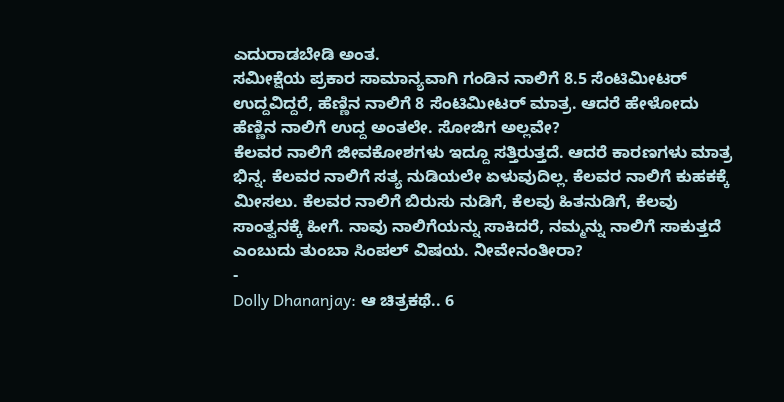ಎದುರಾಡಬೇಡಿ ಅಂತ.
ಸಮೀಕ್ಷೆಯ ಪ್ರಕಾರ ಸಾಮಾನ್ಯವಾಗಿ ಗಂಡಿನ ನಾಲಿಗೆ 8.5 ಸೆಂಟಿಮೀಟರ್ ಉದ್ದವಿದ್ದರೆ, ಹೆಣ್ಣಿನ ನಾಲಿಗೆ 8 ಸೆಂಟಿಮೀಟರ್ ಮಾತ್ರ. ಆದರೆ ಹೇಳೋದು ಹೆಣ್ಣಿನ ನಾಲಿಗೆ ಉದ್ದ ಅಂತಲೇ. ಸೋಜಿಗ ಅಲ್ಲವೇ?
ಕೆಲವರ ನಾಲಿಗೆ ಜೀವಕೋಶಗಳು ಇದ್ದೂ ಸತ್ತಿರುತ್ತದೆ. ಆದರೆ ಕಾರಣಗಳು ಮಾತ್ರ ಭಿನ್ನ. ಕೆಲವರ ನಾಲಿಗೆ ಸತ್ಯ ನುಡಿಯಲೇ ಏಳುವುದಿಲ್ಲ. ಕೆಲವರ ನಾಲಿಗೆ ಕುಹಕಕ್ಕೆ ಮೀಸಲು. ಕೆಲವರ ನಾಲಿಗೆ ಬಿರುಸು ನುಡಿಗೆ, ಕೆಲವು ಹಿತನುಡಿಗೆ, ಕೆಲವು ಸಾಂತ್ವನಕ್ಕೆ ಹೀಗೆ. ನಾವು ನಾಲಿಗೆಯನ್ನು ಸಾಕಿದರೆ, ನಮ್ಮನ್ನು ನಾಲಿಗೆ ಸಾಕುತ್ತದೆ ಎಂಬುದು ತುಂಬಾ ಸಿಂಪಲ್ ವಿಷಯ. ನೀವೇನಂತೀರಾ?
-
Dolly Dhananjay: ಆ ಚಿತ್ರಕಥೆ.. 6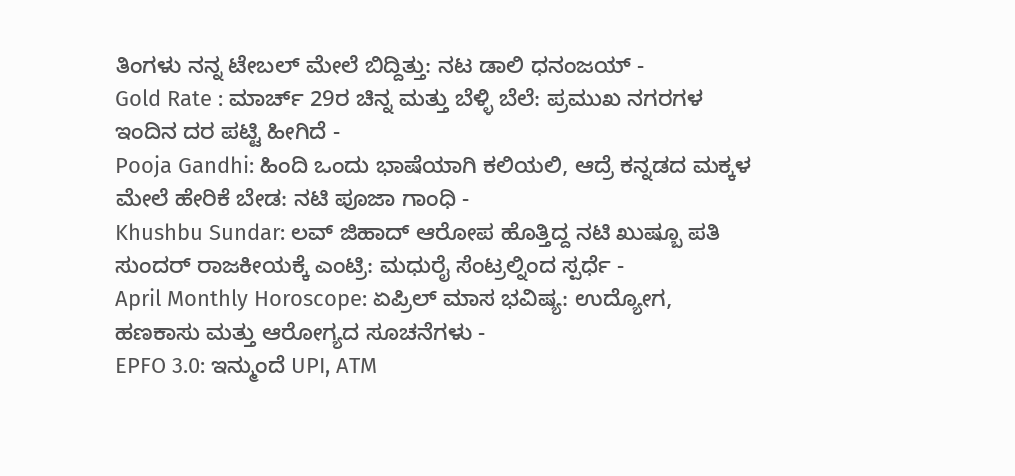ತಿಂಗಳು ನನ್ನ ಟೇಬಲ್ ಮೇಲೆ ಬಿದ್ದಿತ್ತು: ನಟ ಡಾಲಿ ಧನಂಜಯ್ -
Gold Rate : ಮಾರ್ಚ್ 29ರ ಚಿನ್ನ ಮತ್ತು ಬೆಳ್ಳಿ ಬೆಲೆ: ಪ್ರಮುಖ ನಗರಗಳ ಇಂದಿನ ದರ ಪಟ್ಟಿ ಹೀಗಿದೆ -
Pooja Gandhi: ಹಿಂದಿ ಒಂದು ಭಾಷೆಯಾಗಿ ಕಲಿಯಲಿ, ಆದ್ರೆ ಕನ್ನಡದ ಮಕ್ಕಳ ಮೇಲೆ ಹೇರಿಕೆ ಬೇಡ: ನಟಿ ಪೂಜಾ ಗಾಂಧಿ -
Khushbu Sundar: ಲವ್ ಜಿಹಾದ್ ಆರೋಪ ಹೊತ್ತಿದ್ದ ನಟಿ ಖುಷ್ಬೂ ಪತಿ ಸುಂದರ್ ರಾಜಕೀಯಕ್ಕೆ ಎಂಟ್ರಿ: ಮಧುರೈ ಸೆಂಟ್ರಲ್ನಿಂದ ಸ್ಪರ್ಧೆ -
April Monthly Horoscope: ಏಪ್ರಿಲ್ ಮಾಸ ಭವಿಷ್ಯ: ಉದ್ಯೋಗ, ಹಣಕಾಸು ಮತ್ತು ಆರೋಗ್ಯದ ಸೂಚನೆಗಳು -
EPFO 3.0: ಇನ್ಮುಂದೆ UPI, ATM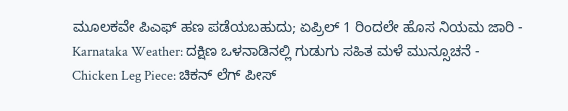ಮೂಲಕವೇ ಪಿಎಫ್ ಹಣ ಪಡೆಯಬಹುದು; ಏಪ್ರಿಲ್ 1 ರಿಂದಲೇ ಹೊಸ ನಿಯಮ ಜಾರಿ -
Karnataka Weather: ದಕ್ಷಿಣ ಒಳನಾಡಿನಲ್ಲಿ ಗುಡುಗು ಸಹಿತ ಮಳೆ ಮುನ್ಸೂಚನೆ -
Chicken Leg Piece: ಚಿಕನ್ ಲೆಗ್ ಪೀಸ್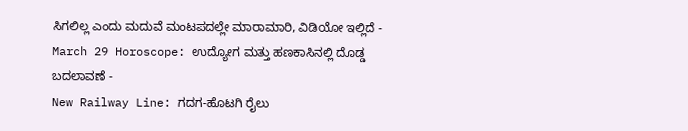ಸಿಗಲಿಲ್ಲ ಎಂದು ಮದುವೆ ಮಂಟಪದಲ್ಲೇ ಮಾರಾಮಾರಿ, ವಿಡಿಯೋ ಇಲ್ಲಿದೆ -
March 29 Horoscope: ಉದ್ಯೋಗ ಮತ್ತು ಹಣಕಾಸಿನಲ್ಲಿ ದೊಡ್ಡ ಬದಲಾವಣೆ -
New Railway Line: ಗದಗ-ಹೊಟಗಿ ರೈಲು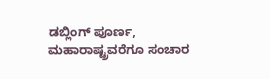ಡಬ್ಲಿಂಗ್ ಪೂರ್ಣ, ಮಹಾರಾಷ್ಟ್ರವರೆಗೂ ಸಂಚಾರ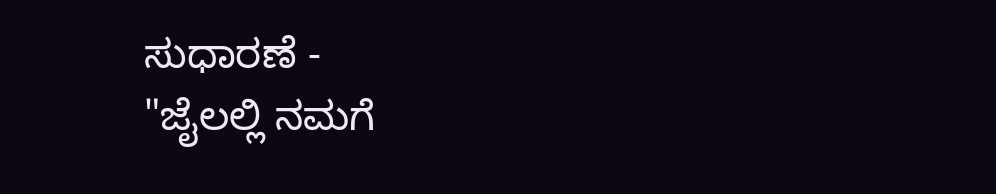ಸುಧಾರಣೆ -
"ಜೈಲಲ್ಲಿ ನಮಗೆ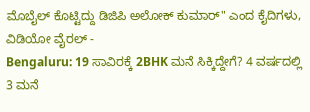ಮೊಬೈಲ್ ಕೊಟ್ಟಿದ್ದು ಡಿಜಿಪಿ ಅಲೋಕ್ ಕುಮಾರ್" ಎಂದ ಕೈದಿಗಳು, ವಿಡಿಯೋ ವೈರಲ್ -
Bengaluru: 19 ಸಾವಿರಕ್ಕೆ 2BHK ಮನೆ ಸಿಕ್ಕಿದ್ದೇಗೆ? 4 ವರ್ಷದಲ್ಲಿ 3 ಮನೆ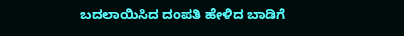ಬದಲಾಯಿಸಿದ ದಂಪತಿ ಹೇಳಿದ ಬಾಡಿಗೆ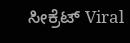ಸೀಕ್ರೆಟ್ Viral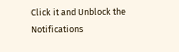Click it and Unblock the Notifications